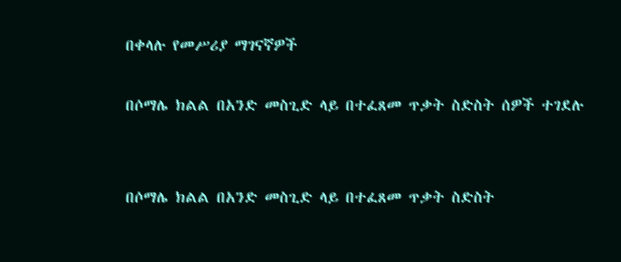በቀላሉ የመሥሪያ ማገናኛዎች

በሶማሌ ክልል በአንድ መስጊድ ላይ በተፈጸመ ጥቃት ስድስት ሰዎች ተገደሉ


በሶማሌ ክልል በአንድ መስጊድ ላይ በተፈጸመ ጥቃት ስድስት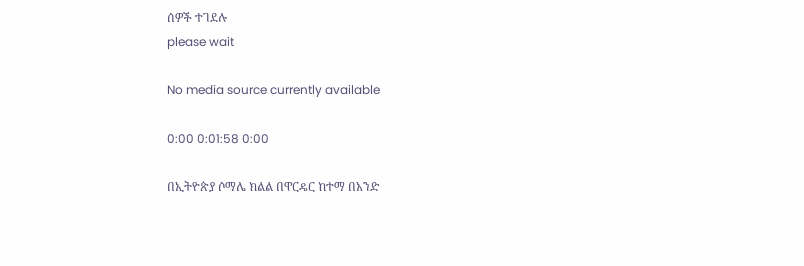ሰዎች ተገደሉ
please wait

No media source currently available

0:00 0:01:58 0:00

በኢትዮጵያ ሶማሌ ክልል በዋርዴር ከተማ በአንድ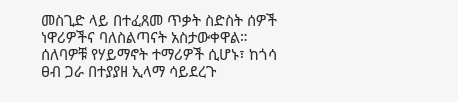መስጊድ ላይ በተፈጸመ ጥቃት ስድስት ሰዎች ነዋሪዎችና ባለስልጣናት አስታውቀዋል። ሰለባዎቹ የሃይማኖት ተማሪዎች ሲሆኑ፣ ከጎሳ ፀብ ጋራ በተያያዘ ኢላማ ሳይደረጉ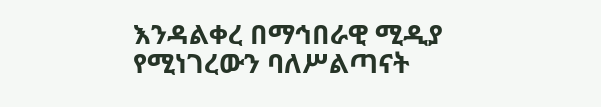እንዳልቀረ በማኅበራዊ ሚዲያ የሚነገረውን ባለሥልጣናት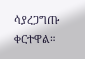ሳያረጋግጡ ቀርተዋል።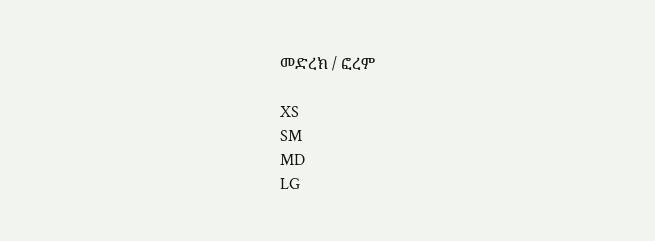መድረክ / ፎረም

XS
SM
MD
LG